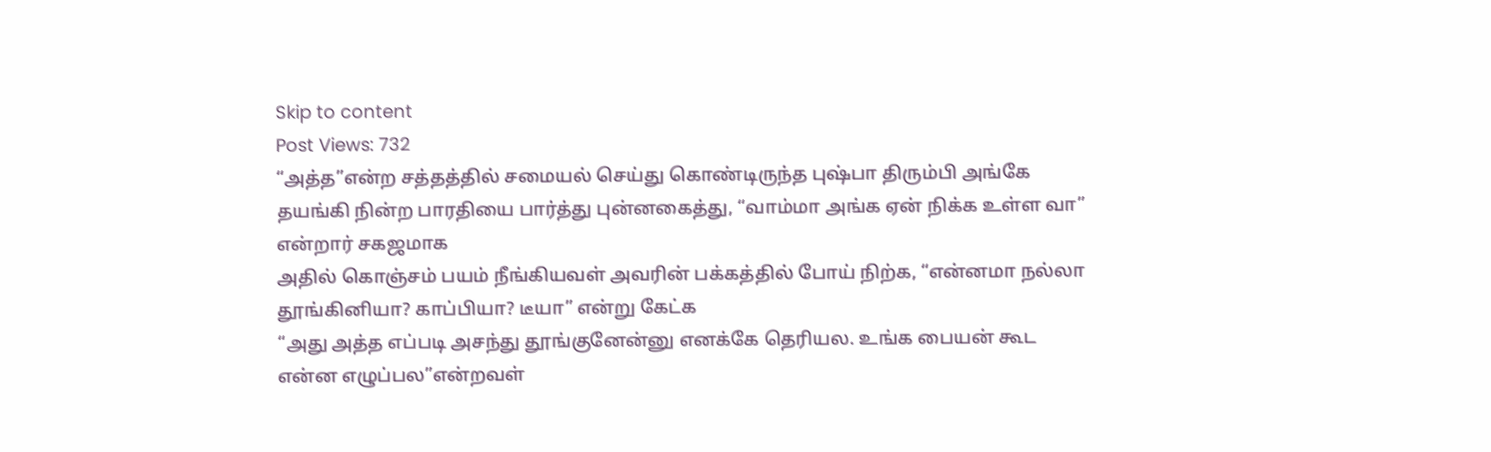Skip to content
Post Views: 732
“அத்த”என்ற சத்தத்தில் சமையல் செய்து கொண்டிருந்த புஷ்பா திரும்பி அங்கே தயங்கி நின்ற பாரதியை பார்த்து புன்னகைத்து, “வாம்மா அங்க ஏன் நிக்க உள்ள வா” என்றார் சகஜமாக
அதில் கொஞ்சம் பயம் நீங்கியவள் அவரின் பக்கத்தில் போய் நிற்க, “என்னமா நல்லா தூங்கினியா? காப்பியா? டீயா” என்று கேட்க
“அது அத்த எப்படி அசந்து தூங்குனேன்னு எனக்கே தெரியல. உங்க பையன் கூட என்ன எழுப்பல”என்றவள்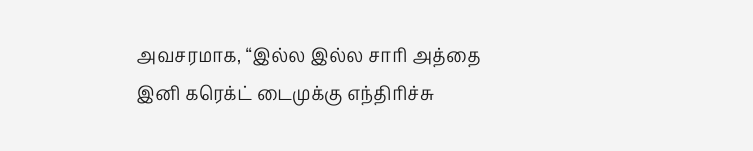அவசரமாக, “இல்ல இல்ல சாரி அத்தை இனி கரெக்ட் டைமுக்கு எந்திரிச்சு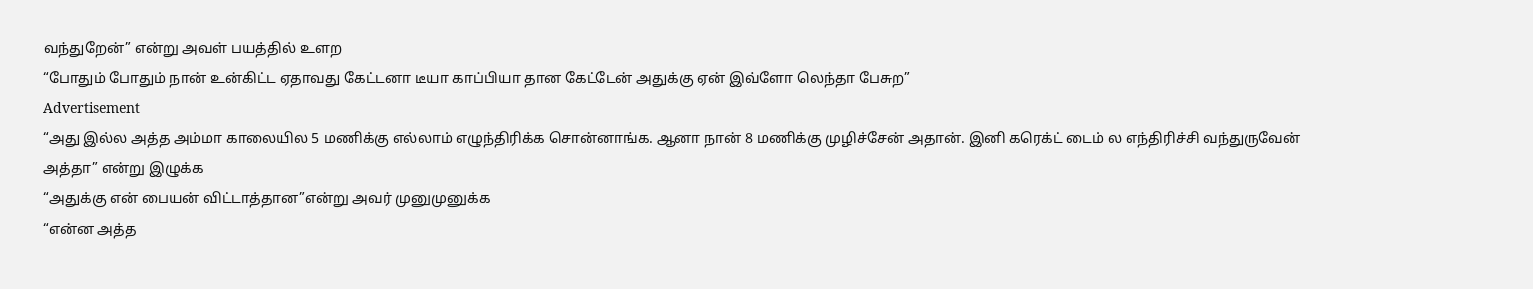வந்துறேன்” என்று அவள் பயத்தில் உளற
“போதும் போதும் நான் உன்கிட்ட ஏதாவது கேட்டனா டீயா காப்பியா தான கேட்டேன் அதுக்கு ஏன் இவ்ளோ லெந்தா பேசுற”
Advertisement
“அது இல்ல அத்த அம்மா காலையில 5 மணிக்கு எல்லாம் எழுந்திரிக்க சொன்னாங்க. ஆனா நான் 8 மணிக்கு முழிச்சேன் அதான். இனி கரெக்ட் டைம் ல எந்திரிச்சி வந்துருவேன் அத்தா” என்று இழுக்க
“அதுக்கு என் பையன் விட்டாத்தான”என்று அவர் முனுமுனுக்க
“என்ன அத்த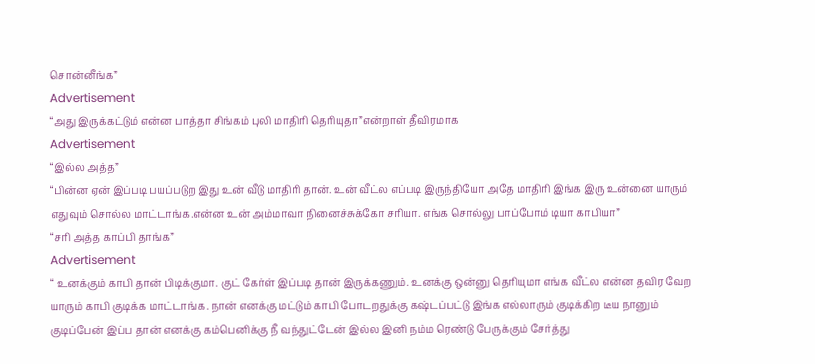சொன்னீங்க”
Advertisement
“அது இருக்கட்டும் என்ன பாத்தா சிங்கம் புலி மாதிரி தெரியுதா”என்றாள் தீவிரமாக
Advertisement
“இல்ல அத்த”
“பின்ன ஏன் இப்படி பயப்படுற இது உன் வீடு மாதிரி தான். உன் வீட்ல எப்படி இருந்தியோ அதே மாதிரி இங்க இரு உன்னை யாரும் எதுவும் சொல்ல மாட்டாங்க.என்ன உன் அம்மாவா நினைச்சுக்கோ சரியா. எங்க சொல்லு பாப்போம் டியா காபியா”
“சரி அத்த காப்பி தாங்க”
Advertisement
“ உனக்கும் காபி தான் பிடிக்குமா. குட் கேர்ள் இப்படி தான் இருக்கணும். உனக்கு ஒன்னு தெரியுமா எங்க வீட்ல என்ன தவிர வேற யாரும் காபி குடிக்க மாட்டாங்க. நான் எனக்கு மட்டும் காபி போடறதுக்கு கஷ்டப்பட்டு இங்க எல்லாரும் குடிக்கிற டீய நானும் குடிப்பேன் இப்ப தான் எனக்கு கம்பெனிக்கு நீ வந்துட்டேன் இல்ல இனி நம்ம ரெண்டு பேருக்கும் சேர்த்து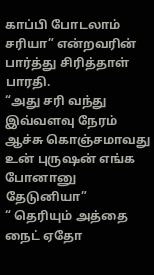காப்பி போடலாம் சரியா” என்றவரின் பார்த்து சிரித்தாள் பாரதி.
“அது சரி வந்து இவ்வளவு நேரம் ஆச்சு கொஞ்சமாவது உன் புருஷன் எங்க போனானு தேடுனியா”
“ தெரியும் அத்தை நைட் ஏதோ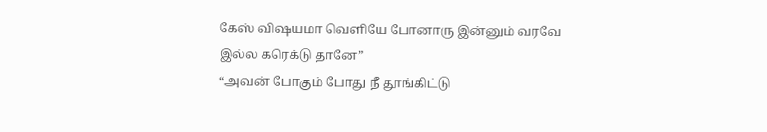கேஸ் விஷயமா வெளியே போனாரு இன்னும் வரவே இல்ல கரெக்டு தானே”
“அவன் போகும் போது நீ தூங்கிட்டு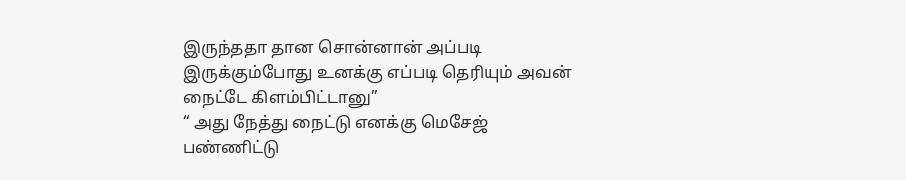இருந்ததா தான சொன்னான் அப்படி இருக்கும்போது உனக்கு எப்படி தெரியும் அவன் நைட்டே கிளம்பிட்டானு”
“ அது நேத்து நைட்டு எனக்கு மெசேஜ் பண்ணிட்டு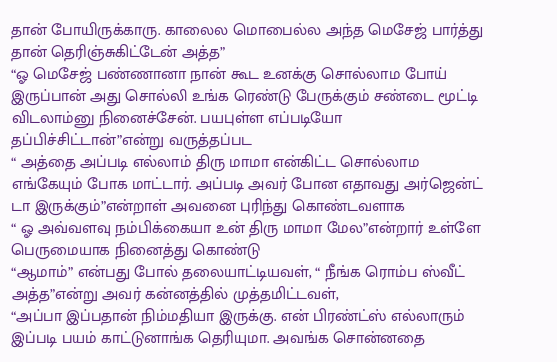தான் போயிருக்காரு. காலைல மொபைல்ல அந்த மெசேஜ் பார்த்து தான் தெரிஞ்சுகிட்டேன் அத்த”
“ஓ மெசேஜ் பண்ணானா நான் கூட உனக்கு சொல்லாம போய் இருப்பான் அது சொல்லி உங்க ரெண்டு பேருக்கும் சண்டை மூட்டி விடலாம்னு நினைச்சேன். பயபுள்ள எப்படியோ தப்பிச்சிட்டான்”என்று வருத்தப்பட
“ அத்தை அப்படி எல்லாம் திரு மாமா என்கிட்ட சொல்லாம எங்கேயும் போக மாட்டார். அப்படி அவர் போன எதாவது அர்ஜென்ட் டா இருக்கும்”என்றாள் அவனை புரிந்து கொண்டவளாக
“ ஓ அவ்வளவு நம்பிக்கையா உன் திரு மாமா மேல”என்றார் உள்ளே பெருமையாக நினைத்து கொண்டு
“ஆமாம்” என்பது போல் தலையாட்டியவள், “ நீங்க ரொம்ப ஸ்வீட் அத்த”என்று அவர் கன்னத்தில் முத்தமிட்டவள்,
“அப்பா இப்பதான் நிம்மதியா இருக்கு. என் பிரண்ட்ஸ் எல்லாரும் இப்படி பயம் காட்டுனாங்க தெரியுமா. அவங்க சொன்னதை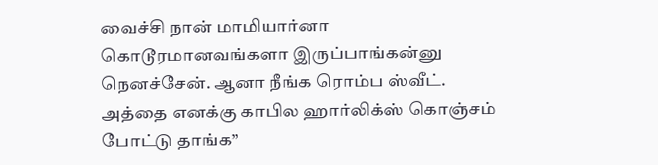வைச்சி நான் மாமியார்னா கொடூரமானவங்களா இருப்பாங்கன்னு நெனச்சேன். ஆனா நீங்க ரொம்ப ஸ்வீட். அத்தை எனக்கு காபில ஹார்லிக்ஸ் கொஞ்சம் போட்டு தாங்க”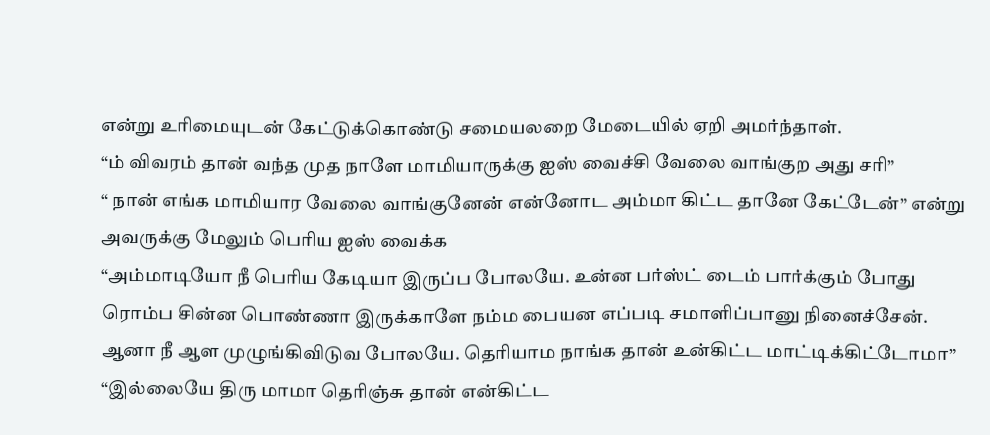என்று உரிமையுடன் கேட்டுக்கொண்டு சமையலறை மேடையில் ஏறி அமர்ந்தாள்.
“ம் விவரம் தான் வந்த முத நாளே மாமியாருக்கு ஐஸ் வைச்சி வேலை வாங்குற அது சரி”
“ நான் எங்க மாமியார வேலை வாங்குனேன் என்னோட அம்மா கிட்ட தானே கேட்டேன்” என்று அவருக்கு மேலும் பெரிய ஐஸ் வைக்க
“அம்மாடியோ நீ பெரிய கேடியா இருப்ப போலயே. உன்ன பர்ஸ்ட் டைம் பார்க்கும் போது ரொம்ப சின்ன பொண்ணா இருக்காளே நம்ம பையன எப்படி சமாளிப்பானு நினைச்சேன். ஆனா நீ ஆள முழுங்கிவிடுவ போலயே. தெரியாம நாங்க தான் உன்கிட்ட மாட்டிக்கிட்டோமா”
“இல்லையே திரு மாமா தெரிஞ்சு தான் என்கிட்ட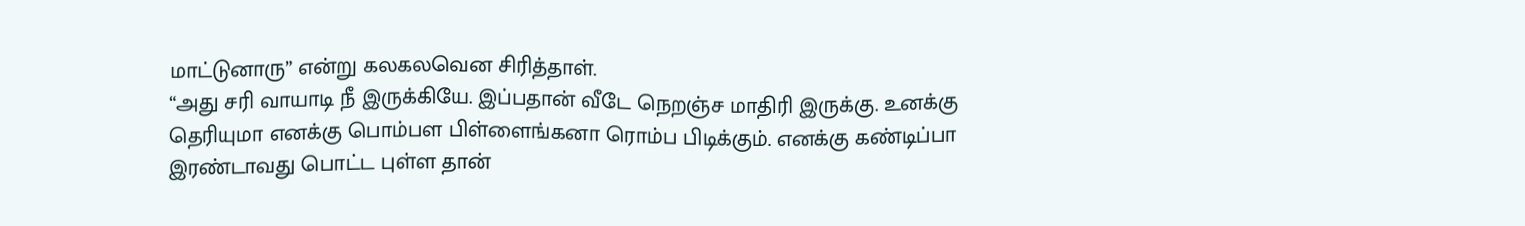மாட்டுனாரு” என்று கலகலவென சிரித்தாள்.
“அது சரி வாயாடி நீ இருக்கியே. இப்பதான் வீடே நெறஞ்ச மாதிரி இருக்கு. உனக்கு தெரியுமா எனக்கு பொம்பள பிள்ளைங்கனா ரொம்ப பிடிக்கும். எனக்கு கண்டிப்பா இரண்டாவது பொட்ட புள்ள தான்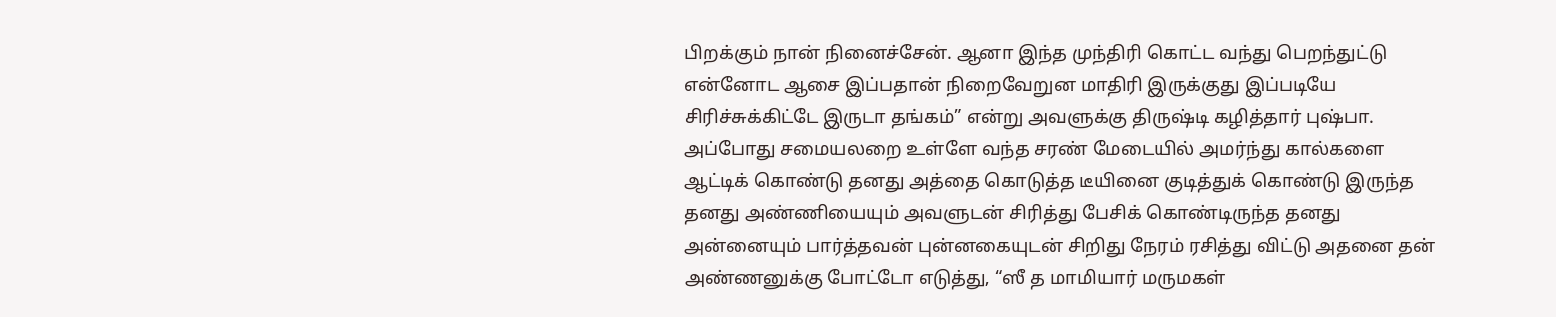பிறக்கும் நான் நினைச்சேன். ஆனா இந்த முந்திரி கொட்ட வந்து பெறந்துட்டு என்னோட ஆசை இப்பதான் நிறைவேறுன மாதிரி இருக்குது இப்படியே சிரிச்சுக்கிட்டே இருடா தங்கம்” என்று அவளுக்கு திருஷ்டி கழித்தார் புஷ்பா.
அப்போது சமையலறை உள்ளே வந்த சரண் மேடையில் அமர்ந்து கால்களை ஆட்டிக் கொண்டு தனது அத்தை கொடுத்த டீயினை குடித்துக் கொண்டு இருந்த தனது அண்ணியையும் அவளுடன் சிரித்து பேசிக் கொண்டிருந்த தனது அன்னையும் பார்த்தவன் புன்னகையுடன் சிறிது நேரம் ரசித்து விட்டு அதனை தன் அண்ணனுக்கு போட்டோ எடுத்து, “ஸீ த மாமியார் மருமகள்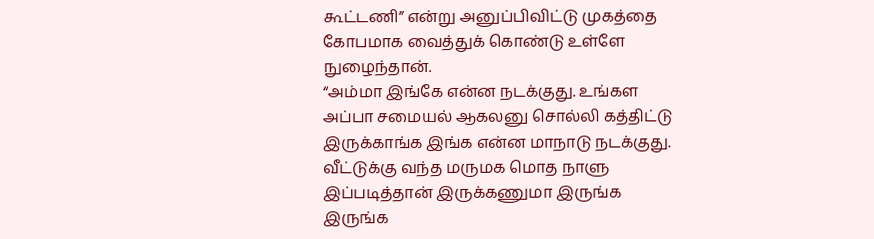கூட்டணி” என்று அனுப்பிவிட்டு முகத்தை கோபமாக வைத்துக் கொண்டு உள்ளே நுழைந்தான்.
“அம்மா இங்கே என்ன நடக்குது. உங்கள அப்பா சமையல் ஆகலனு சொல்லி கத்திட்டு இருக்காங்க இங்க என்ன மாநாடு நடக்குது. வீட்டுக்கு வந்த மருமக மொத நாளு இப்படித்தான் இருக்கணுமா இருங்க இருங்க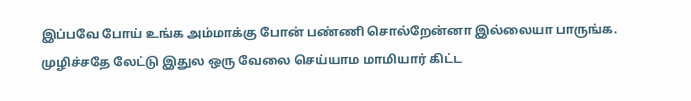இப்பவே போய் உங்க அம்மாக்கு போன் பண்ணி சொல்றேன்னா இல்லையா பாருங்க. முழிச்சதே லேட்டு இதுல ஒரு வேலை செய்யாம மாமியார் கிட்ட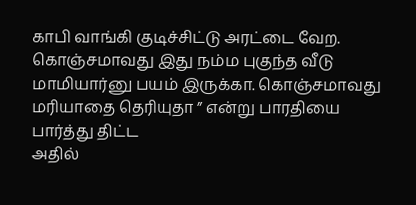காபி வாங்கி குடிச்சிட்டு அரட்டை வேற. கொஞ்சமாவது இது நம்ம புகுந்த வீடு மாமியார்னு பயம் இருக்கா. கொஞ்சமாவது மரியாதை தெரியுதா ” என்று பாரதியை பார்த்து திட்ட
அதில்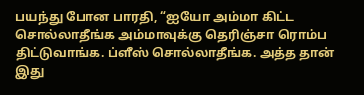பயந்து போன பாரதி, “ஐயோ அம்மா கிட்ட சொல்லாதீங்க அம்மாவுக்கு தெரிஞ்சா ரொம்ப திட்டுவாங்க. ப்ளீஸ் சொல்லாதீங்க. அத்த தான் இது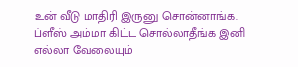உன் வீடு மாதிரி இருனு சொன்னாங்க. ப்ளீஸ் அம்மா கிட்ட சொல்லாதீங்க இனி எல்லா வேலையும்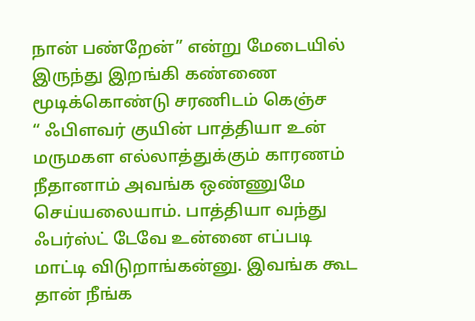நான் பண்றேன்” என்று மேடையில் இருந்து இறங்கி கண்ணை மூடிக்கொண்டு சரணிடம் கெஞ்ச
“ ஃபிளவர் குயின் பாத்தியா உன் மருமகள எல்லாத்துக்கும் காரணம் நீதானாம் அவங்க ஒண்ணுமே செய்யலையாம். பாத்தியா வந்து ஃபர்ஸ்ட் டேவே உன்னை எப்படி மாட்டி விடுறாங்கன்னு. இவங்க கூட தான் நீங்க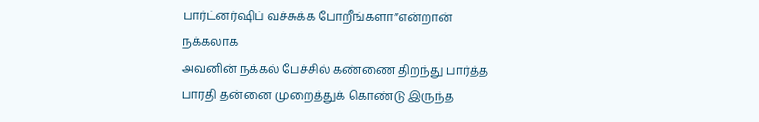பார்ட்னர்ஷிப் வச்சுக்க போறீங்களா”என்றான் நக்கலாக
அவனின் நக்கல் பேச்சில் கண்ணை திறந்து பார்த்த பாரதி தன்னை முறைத்துக் கொண்டு இருந்த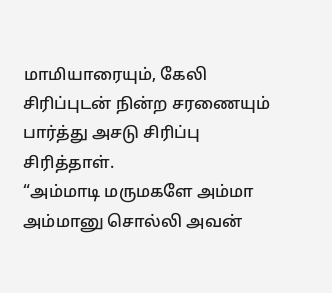மாமியாரையும், கேலி சிரிப்புடன் நின்ற சரணையும் பார்த்து அசடு சிரிப்பு சிரித்தாள்.
“அம்மாடி மருமகளே அம்மா அம்மானு சொல்லி அவன்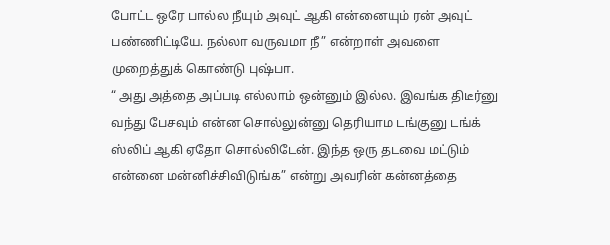போட்ட ஒரே பால்ல நீயும் அவுட் ஆகி என்னையும் ரன் அவுட் பண்ணிட்டியே. நல்லா வருவமா நீ” என்றாள் அவளை முறைத்துக் கொண்டு புஷ்பா.
“ அது அத்தை அப்படி எல்லாம் ஒன்னும் இல்ல. இவங்க திடீர்னு வந்து பேசவும் என்ன சொல்லுன்னு தெரியாம டங்குனு டங்க் ஸ்லிப் ஆகி ஏதோ சொல்லிடேன். இந்த ஒரு தடவை மட்டும் என்னை மன்னிச்சிவிடுங்க” என்று அவரின் கன்னத்தை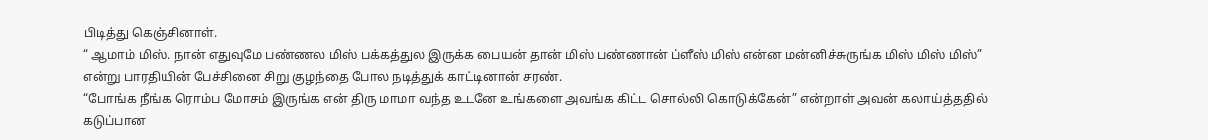பிடித்து கெஞ்சினாள்.
“ ஆமாம் மிஸ். நான் எதுவுமே பண்ணல மிஸ் பக்கத்துல இருக்க பையன் தான் மிஸ் பண்ணான் ப்ளீஸ் மிஸ் என்ன மன்னிச்சுருங்க மிஸ் மிஸ் மிஸ்” என்று பாரதியின் பேச்சினை சிறு குழந்தை போல நடித்துக் காட்டினான் சரண்.
“போங்க நீங்க ரொம்ப மோசம் இருங்க என் திரு மாமா வந்த உடனே உங்களை அவங்க கிட்ட சொல்லி கொடுக்கேன்” என்றாள் அவன் கலாய்த்ததில் கடுப்பான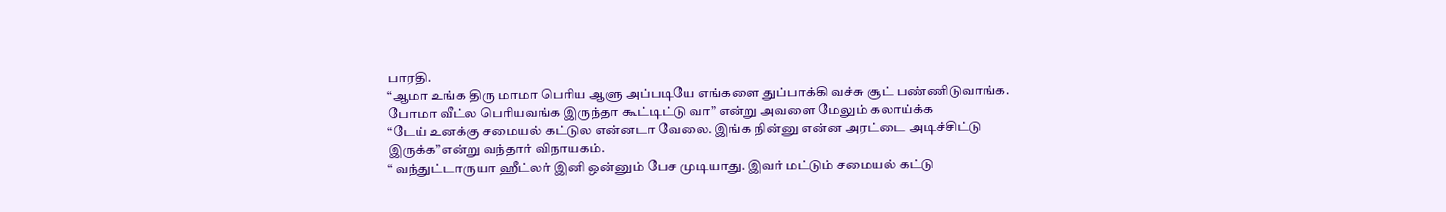பாரதி.
“ஆமா உங்க திரு மாமா பெரிய ஆளு அப்படியே எங்களை துப்பாக்கி வச்சு சூட் பண்ணிடுவாங்க. போமா வீட்ல பெரியவங்க இருந்தா கூட்டிட்டு வா” என்று அவளை மேலும் கலாய்க்க
“டேய் உனக்கு சமையல் கட்டுல என்னடா வேலை. இங்க நின்னு என்ன அரட்டை அடிச்சிட்டு இருக்க”என்று வந்தார் விநாயகம்.
“ வந்துட்டாருயா ஹீட்லர் இனி ஒன்னும் பேச முடியாது. இவர் மட்டும் சமையல் கட்டு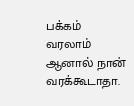பக்கம் வரலாம் ஆனால் நான் வரக்கூடாதா.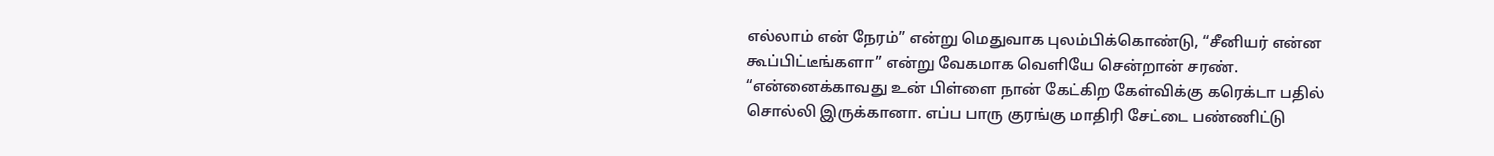எல்லாம் என் நேரம்” என்று மெதுவாக புலம்பிக்கொண்டு, “சீனியர் என்ன கூப்பிட்டீங்களா” என்று வேகமாக வெளியே சென்றான் சரண்.
“என்னைக்காவது உன் பிள்ளை நான் கேட்கிற கேள்விக்கு கரெக்டா பதில் சொல்லி இருக்கானா. எப்ப பாரு குரங்கு மாதிரி சேட்டை பண்ணிட்டு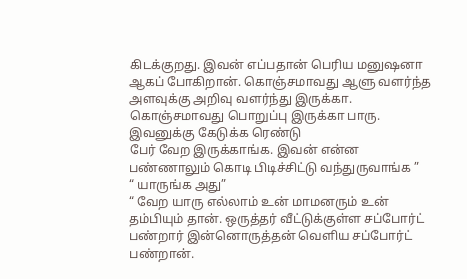கிடக்குறது. இவன் எப்பதான் பெரிய மனுஷனா ஆகப் போகிறான். கொஞ்சமாவது ஆளு வளர்ந்த அளவுக்கு அறிவு வளர்ந்து இருக்கா. கொஞ்சமாவது பொறுப்பு இருக்கா பாரு. இவனுக்கு கேடுக்க ரெண்டு
பேர் வேற இருக்காங்க. இவன் என்ன பண்ணாலும் கொடி பிடிச்சிட்டு வந்துருவாங்க ”
“ யாருங்க அது”
“ வேற யாரு எல்லாம் உன் மாமனரும் உன் தம்பியும் தான். ஒருத்தர் வீட்டுக்குள்ள சப்போர்ட் பண்றார் இன்னொருத்தன் வெளிய சப்போர்ட் பண்றான்.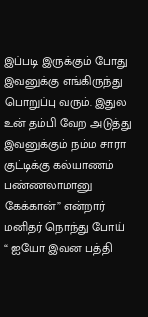இப்படி இருக்கும் போது இவனுக்கு எங்கிருந்து பொறுப்பு வரும். இதுல உன் தம்பி வேற அடுத்து இவனுக்கும் நம்ம சாரா குட்டிக்கு கல்யாணம் பண்ணலாமானு கேக்கான்” என்றார் மனிதர் நொந்து போய்
“ ஐயோ இவன பத்தி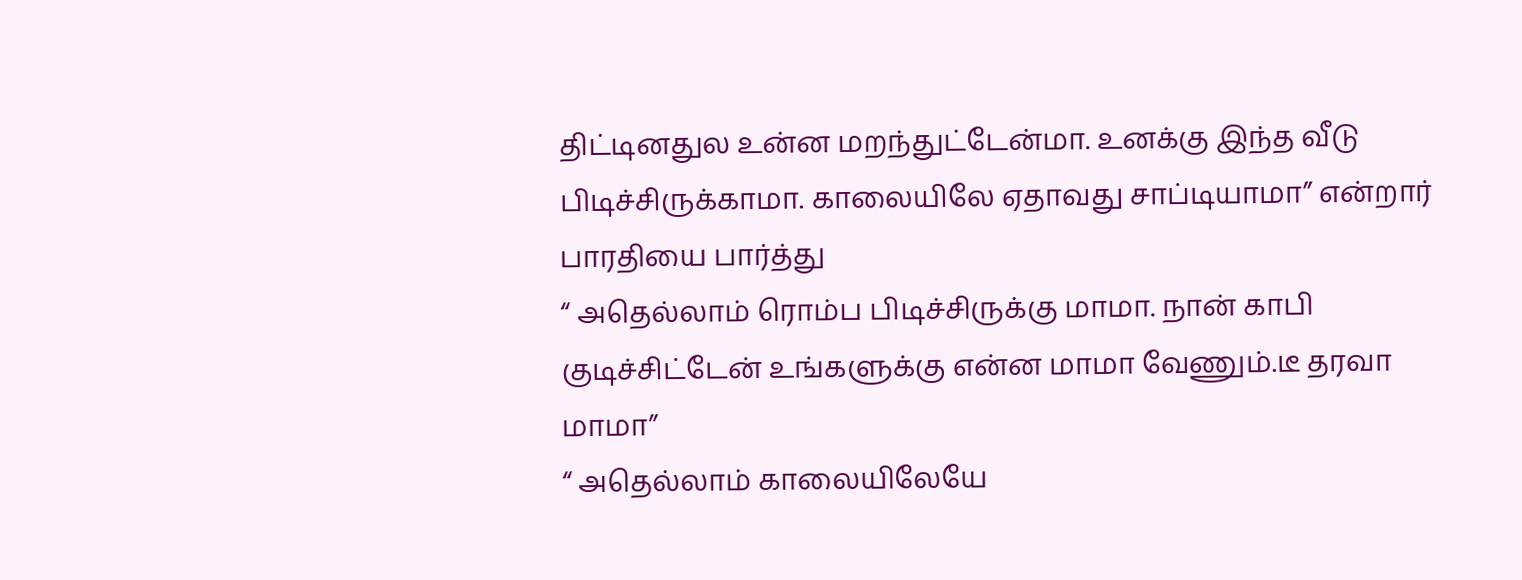திட்டினதுல உன்ன மறந்துட்டேன்மா. உனக்கு இந்த வீடு பிடிச்சிருக்காமா. காலையிலே ஏதாவது சாப்டியாமா” என்றார் பாரதியை பார்த்து
“ அதெல்லாம் ரொம்ப பிடிச்சிருக்கு மாமா. நான் காபி குடிச்சிட்டேன் உங்களுக்கு என்ன மாமா வேணும்.டீ தரவா மாமா”
“ அதெல்லாம் காலையிலேயே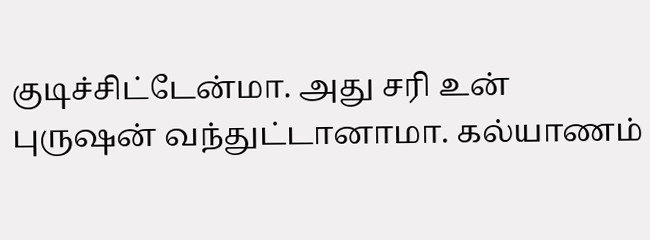குடிச்சிட்டேன்மா. அது சரி உன் புருஷன் வந்துட்டானாமா. கல்யாணம்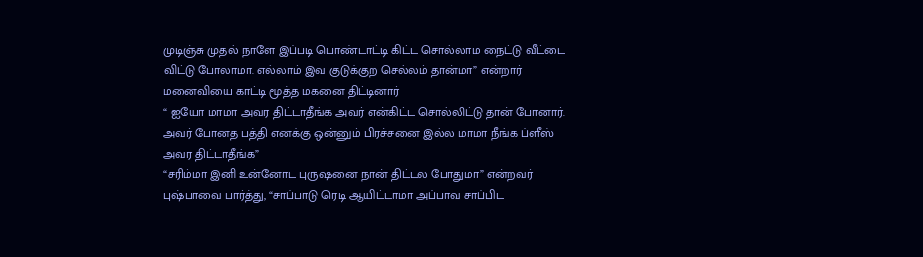முடிஞ்சு முதல் நாளே இப்படி பொண்டாட்டி கிட்ட சொல்லாம நைட்டு வீட்டை விட்டு போலாமா. எல்லாம் இவ குடுக்குற செல்லம் தான்மா” என்றார் மனைவியை காட்டி மூத்த மகனை திட்டினார்
“ ஐயோ மாமா அவர திட்டாதீங்க அவர் என்கிட்ட சொல்லிட்டு தான் போனார். அவர் போனத பத்தி எனக்கு ஒன்னும் பிரச்சனை இல்ல மாமா நீங்க ப்ளீஸ் அவர திட்டாதீங்க”
“சரிம்மா இனி உன்னோட புருஷனை நான் திட்டல போதுமா” என்றவர் புஷ்பாவை பார்த்து, “சாப்பாடு ரெடி ஆயிட்டாமா அப்பாவ சாப்பிட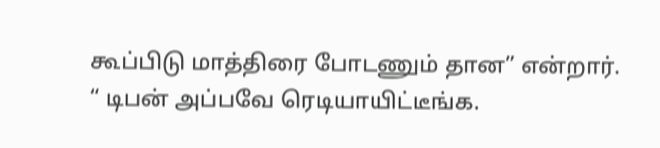கூப்பிடு மாத்திரை போடணும் தான” என்றார்.
“ டிபன் அப்பவே ரெடியாயிட்டீங்க.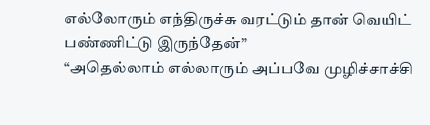எல்லோரும் எந்திருச்சு வரட்டும் தான் வெயிட் பண்ணிட்டு இருந்தேன்”
“அதெல்லாம் எல்லாரும் அப்பவே முழிச்சாச்சி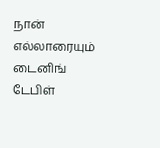நான் எல்லாரையும் டைனிங் டேபிள்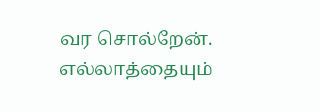வர சொல்றேன். எல்லாத்தையும்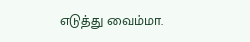எடுத்து வைம்மா.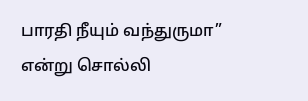பாரதி நீயும் வந்துருமா” என்று சொல்லி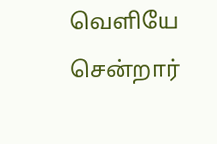வெளியே சென்றார்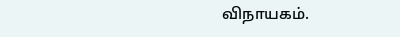விநாயகம்.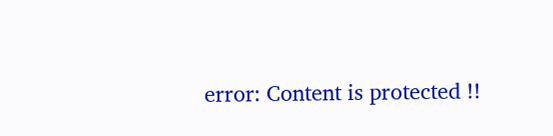error: Content is protected !!